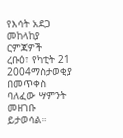የእሳት አደጋ መከላከያ ርምጃዎች
ረቡዕ፣ የካቲት 21 2004ማስታወቂያ
በመጥቀስ ባለፈው ሣምንት መዘገቡ ይታወሳል።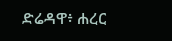ድሬዳዋ፥ ሐረር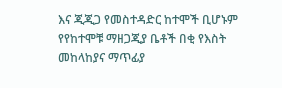እና ጂጂጋ የመስተዳድር ከተሞች ቢሆኑም የየከተሞቹ ማዘጋጂያ ቤቶች በቂ የእስት መከላከያና ማጥፊያ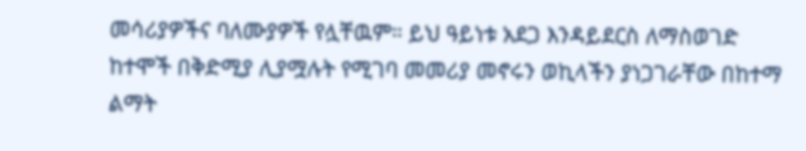መሳሪያዎችና ባለሙያዎች የሏቸዉም። ይህ ዓይነቱ አደጋ እንዳይደርስ ለማስወገድ ከተሞች በቅድሚያ ሊያሟሉት የሚገባ መመሪያ መኖሩን ወኪላችን ያነጋገራቸው በከተማ ልማት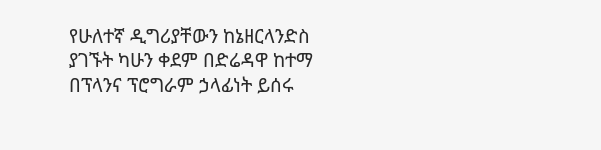የሁለተኛ ዲግሪያቸውን ከኔዘርላንድስ ያገኙት ካሁን ቀደም በድሬዳዋ ከተማ በፕላንና ፕሮግራም ኃላፊነት ይሰሩ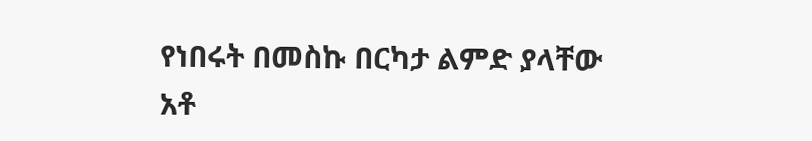የነበሩት በመስኩ በርካታ ልምድ ያላቸው አቶ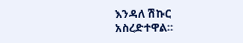እንዳለ ሽኩር አስረድተዋል።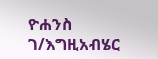ዮሐንስ ገ/እግዚአብሄር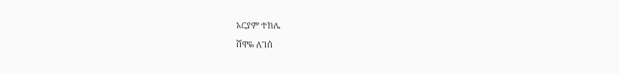አርያም ተክሌ
ሸዋዬ ለገሰ